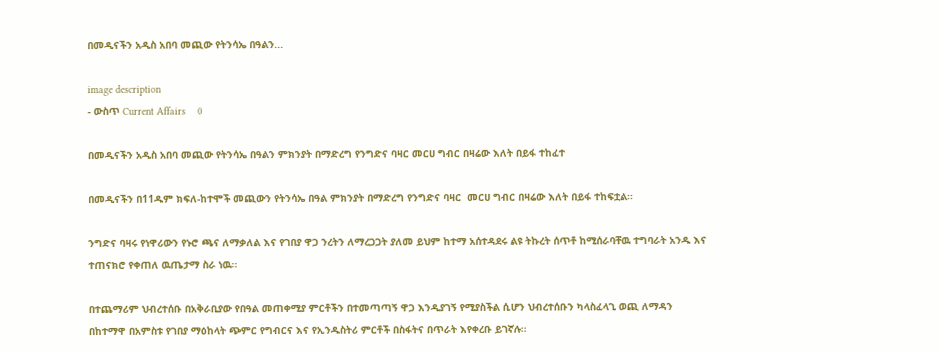በመዲናችን አዲስ አበባ መጪው የትንሳኤ በዓልን...

image description
- ውስጥ Current Affairs    0

በመዲናችን አዲስ አበባ መጪው የትንሳኤ በዓልን ምክንያት በማድረግ የንግድና ባዛር መርሀ ግብር በዛሬው እለት በይፋ ተከፈተ

በመዲናችን በ11ዱም ክፍለ-ከተሞች መጪውን የትንሳኤ በዓል ምክንያት በማድረግ የንግድና ባዛር  መርሀ ግብር በዛሬው እለት በይፋ ተከፍቷል፡፡

ንግድና ባዛሩ የነዋሪውን የኑሮ ጫና ለማቃለል እና የገበያ ዋጋ ንረትን ለማረጋጋት ያለመ ይህም ከተማ አሰተዳደሩ ልዩ ትኩረት ሰጥቶ ከሚሰራባቸዉ ተግባራት አንዱ እና ተጠናክሮ የቀጠለ ዉጤታማ ስራ ነዉ፡፡

በተጨማሪም ህብረተሰቡ በአቅራቢያው የበዓል መጠቀሚያ ምርቶችን በተመጣጣኝ ዋጋ እንዲያገኝ የሚያስችል ሲሆን ህብረተሰቡን ካላስፈላጊ ወጪ ለማዳን በከተማዋ በአምስቱ የገበያ ማዕከላት ጭምር የግብርና እና የኢንዱስትሪ ምርቶች በስፋትና በጥራት እየቀረቡ ይገኛሉ፡፡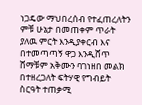ነጋዴው ማህበረሰብ የተፈጠረለትን ምቹ ሁኔታ በመጠቀም ጥራት ያለዉ ምርት እንዲያቀርብ እና በተመጣጣኝ ዋጋ እንዲሸጥ ሸማቹም አቅሙን ባገነዘበ መልክ በተዘረጋለት ፍትሃዊ የግብይት ስርዓት ተጠቃሚ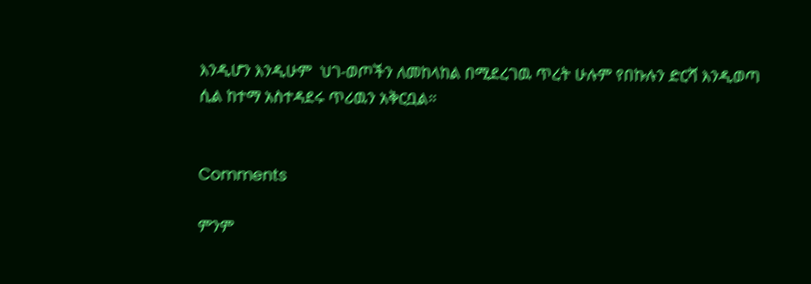እንዲሆን እንዲሁም  ህገ-ወጦችን ለመከላከል በሚደረገዉ ጥረት ሁሉም የበኩሉን ድርሻ እንዲወጣ ሲል ከተማ አስተዳደሩ ጥሪዉን አቅርቧል።


Comments

ምንም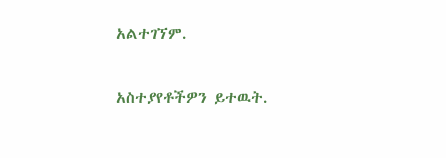አልተገኘም.

አስተያየቶችዎን ይተዉት.